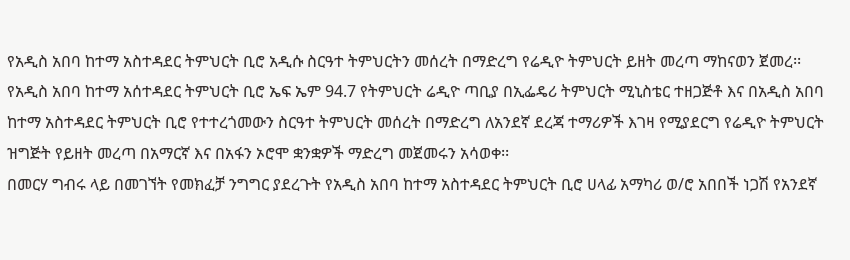የአዲስ አበባ ከተማ አስተዳደር ትምህርት ቢሮ አዲሱ ስርዓተ ትምህርትን መሰረት በማድረግ የሬዲዮ ትምህርት ይዘት መረጣ ማከናወን ጀመረ፡፡
የአዲስ አበባ ከተማ አሰተዳደር ትምህርት ቢሮ ኤፍ ኤም 94.7 የትምህርት ሬዲዮ ጣቢያ በኢፌዴሪ ትምህርት ሚኒስቴር ተዘጋጅቶ እና በአዲስ አበባ ከተማ አስተዳደር ትምህርት ቢሮ የተተረጎመውን ስርዓተ ትምህርት መሰረት በማድረግ ለአንደኛ ደረጃ ተማሪዎች እገዛ የሚያደርግ የሬዲዮ ትምህርት ዝግጅት የይዘት መረጣ በአማርኛ እና በአፋን ኦሮሞ ቋንቋዎች ማድረግ መጀመሩን አሳወቀ፡፡
በመርሃ ግብሩ ላይ በመገኘት የመክፈቻ ንግግር ያደረጉት የአዲስ አበባ ከተማ አስተዳደር ትምህርት ቢሮ ሀላፊ አማካሪ ወ/ሮ አበበች ነጋሽ የአንደኛ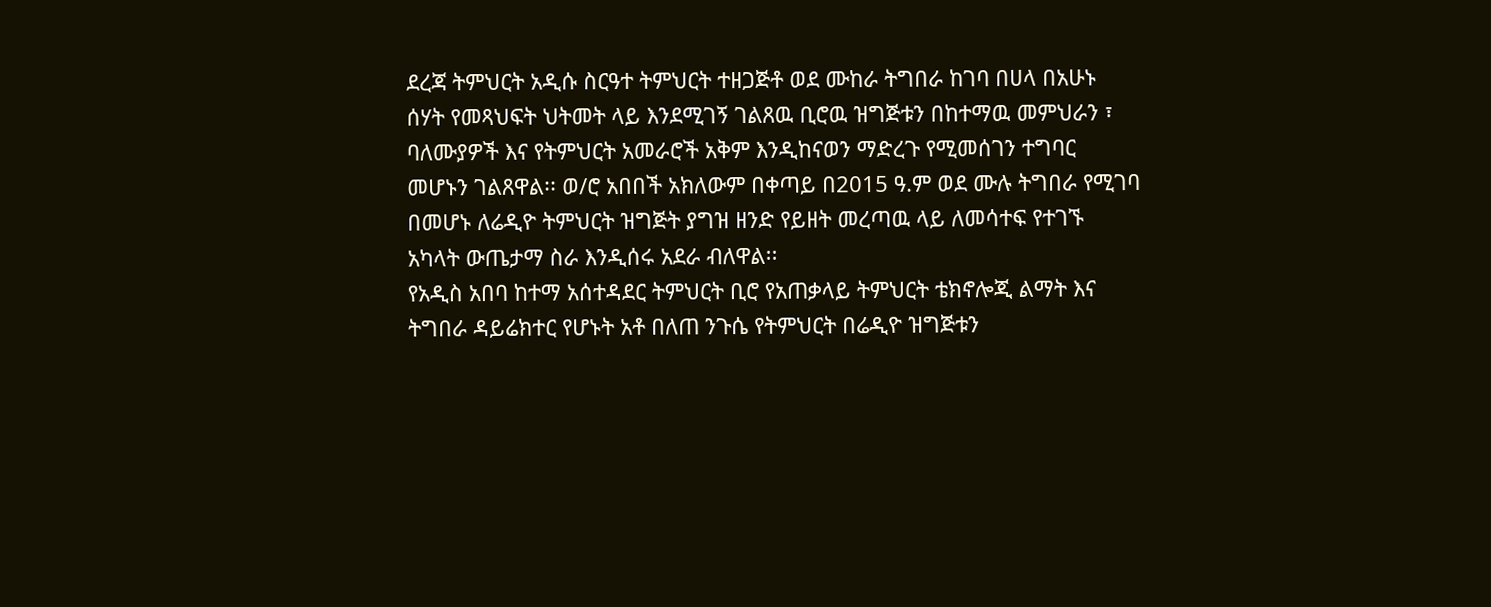ደረጃ ትምህርት አዲሱ ስርዓተ ትምህርት ተዘጋጅቶ ወደ ሙከራ ትግበራ ከገባ በሀላ በአሁኑ ሰሃት የመጻህፍት ህትመት ላይ እንደሚገኝ ገልጸዉ ቢሮዉ ዝግጅቱን በከተማዉ መምህራን ፣ ባለሙያዎች እና የትምህርት አመራሮች አቅም እንዲከናወን ማድረጉ የሚመሰገን ተግባር መሆኑን ገልጸዋል፡፡ ወ/ሮ አበበች አክለውም በቀጣይ በ2015 ዓ.ም ወደ ሙሉ ትግበራ የሚገባ በመሆኑ ለሬዲዮ ትምህርት ዝግጅት ያግዝ ዘንድ የይዘት መረጣዉ ላይ ለመሳተፍ የተገኙ አካላት ውጤታማ ስራ እንዲሰሩ አደራ ብለዋል፡፡
የአዲስ አበባ ከተማ አሰተዳደር ትምህርት ቢሮ የአጠቃላይ ትምህርት ቴክኖሎጂ ልማት እና ትግበራ ዳይሬክተር የሆኑት አቶ በለጠ ንጉሴ የትምህርት በሬዲዮ ዝግጅቱን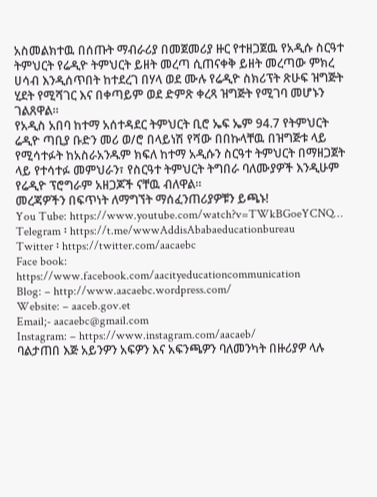አስመልክተዉ በሰጡት ማብራሪያ በመጀመሪያ ዙር የተዘጋጀዉ የአዲሱ ስርዓተ ትምህርት የሬዲዮ ትምህርት ይዘት መረጣ ሲጠናቀቅ ይዘት መረጣው ምክረ ሀሳብ እንዲሰጥበት ከተደረገ በሃላ ወደ ሙሉ የሬዲዮ ስክሪፕት ጽሁፍ ዝግጅት ሂደት የሚሻገር እና በቀጣይም ወደ ድምጽ ቀረጻ ዝግጅት የሚገባ መሆኑን ገልጸዋል፡፡
የአዲስ አበባ ከተማ አሰተዳደር ትምህርት ቢሮ ኤፍ ኤም 94.7 የትምህርት ሬዲዮ ጣቢያ ቡድን መሪ ወ/ሮ በላይነሽ የሻው በበኩላቸዉ በዝግጅቱ ላይ የሚሳተፉት ከአስራአንዱም ክፍለ ከተማ አዲሱን ስርዓተ ትምህርት በማዘጋጀት ላይ የተሳተፉ መምህራን፣ የስርዓተ ትምህርት ትግበራ ባለሙያዎች እንዲሁም የሬዲዮ ፕሮግራም አዘጋጆች ናቸዉ ብለዋል፡፡
መረጃዎችን በፍጥነት ለማግኘት ማሰፈንጠሪያዎቹን ይጫኑ!
You Tube: https://www.youtube.com/watch?v=TWkBGoeYCNQ…
Telegram ፡ https://t.me/wwwAddisAbabaeducationbureau
Twitter ፡ https://twitter.com/aacaebc
Face book: https://www.facebook.com/aacityeducationcommunication
Blog: – http://www.aacaebc.wordpress.com/
Website: – aaceb.gov.et
Email;- aacaebc@gmail.com
Instagram: – https://www.instagram.com/aacaeb/
ባልታጠበ እጅ አይንዎን አፍዎን እና አፍንጫዎን ባለመንካት በዙሪያዎ ላሉ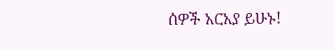ሰዎች አርአያ ይሁኑ!